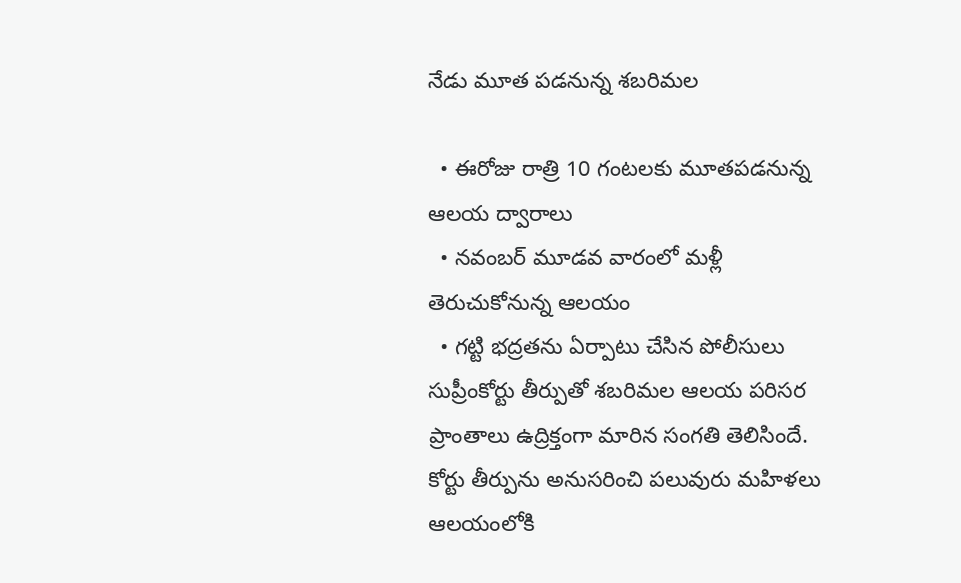నేడు మూత పడనున్న శబరిమల

  • ఈరోజు రాత్రి 10 గంటలకు మూతపడనున్న ఆలయ ద్వారాలు
  • నవంబర్ మూడవ వారంలో మళ్లీ తెరుచుకోనున్న ఆలయం
  • గట్టి భద్రతను ఏర్పాటు చేసిన పోలీసులు
సుప్రీంకోర్టు తీర్పుతో శబరిమల ఆలయ పరిసర ప్రాంతాలు ఉద్రిక్తంగా మారిన సంగతి తెలిసిందే. కోర్టు తీర్పును అనుసరించి పలువురు మహిళలు ఆలయంలోకి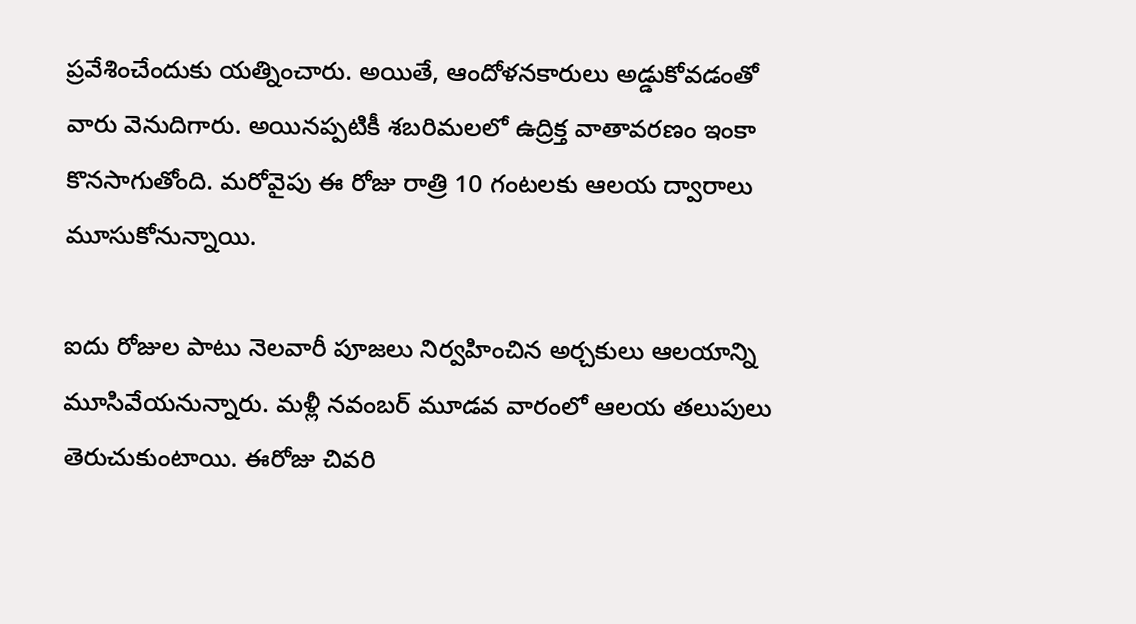ప్రవేశించేందుకు యత్నించారు. అయితే, ఆందోళనకారులు అడ్డుకోవడంతో వారు వెనుదిగారు. అయినప్పటికీ శబరిమలలో ఉద్రిక్త వాతావరణం ఇంకా కొనసాగుతోంది. మరోవైపు ఈ రోజు రాత్రి 10 గంటలకు ఆలయ ద్వారాలు మూసుకోనున్నాయి.

ఐదు రోజుల పాటు నెలవారీ పూజలు నిర్వహించిన అర్చకులు ఆలయాన్ని మూసివేయనున్నారు. మళ్లీ నవంబర్ మూడవ వారంలో ఆలయ తలుపులు తెరుచుకుంటాయి. ఈరోజు చివరి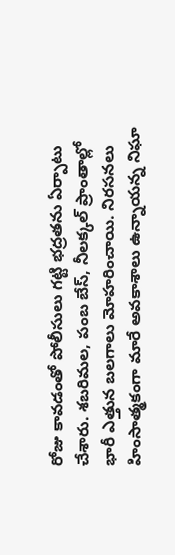రోజు కావడంతో పోలీసులు గట్టి భద్రతను ఏర్పాటు చేశారు. శబరిమల, పంబ బేస్, నీలక్కల్ ప్రాంతాల్లో భారీ ఎత్తున బలగాలు మోహరించాయి. నిరసనలు హింసాత్మకంగా మారే అవకాశాలు ఉన్నాయన్న నిఘా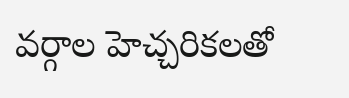వర్గాల హెచ్చరికలతో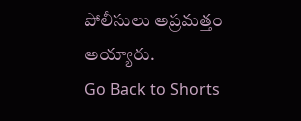పోలీసులు అప్రమత్తం అయ్యారు.
Go Back to Shorts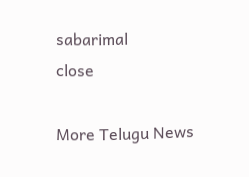sabarimal
close

More Telugu News